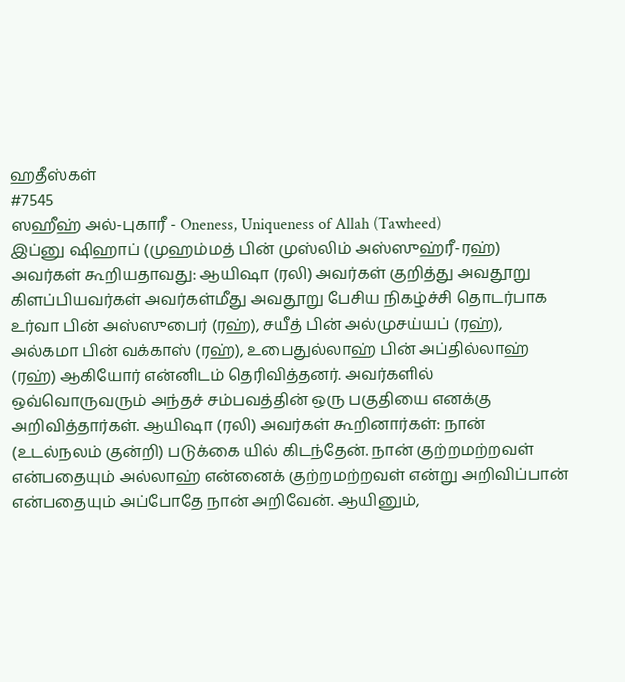ஹதீஸ்கள்
#7545
ஸஹீஹ் அல்-புகாரீ - Oneness, Uniqueness of Allah (Tawheed)
இப்னு ஷிஹாப் (முஹம்மத் பின் முஸ்லிம் அஸ்ஸுஹ்ரீ-ரஹ்) அவர்கள் கூறியதாவது: ஆயிஷா (ரலி) அவர்கள் குறித்து அவதூறு கிளப்பியவர்கள் அவர்கள்மீது அவதூறு பேசிய நிகழ்ச்சி தொடர்பாக உர்வா பின் அஸ்ஸுபைர் (ரஹ்), சயீத் பின் அல்முசய்யப் (ரஹ்), அல்கமா பின் வக்காஸ் (ரஹ்), உபைதுல்லாஹ் பின் அப்தில்லாஹ் (ரஹ்) ஆகியோர் என்னிடம் தெரிவித்தனர். அவர்களில் ஒவ்வொருவரும் அந்தச் சம்பவத்தின் ஒரு பகுதியை எனக்கு அறிவித்தார்கள். ஆயிஷா (ரலி) அவர்கள் கூறினார்கள்: நான் (உடல்நலம் குன்றி) படுக்கை யில் கிடந்தேன். நான் குற்றமற்றவள் என்பதையும் அல்லாஹ் என்னைக் குற்றமற்றவள் என்று அறிவிப்பான் என்பதையும் அப்போதே நான் அறிவேன். ஆயினும்,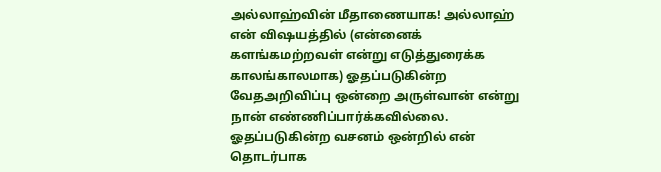அல்லாஹ்வின் மீதாணையாக! அல்லாஹ் என் விஷயத்தில் (என்னைக் களங்கமற்றவள் என்று எடுத்துரைக்க காலங்காலமாக) ஓதப்படுகின்ற வேதஅறிவிப்பு ஒன்றை அருள்வான் என்று நான் எண்ணிப்பார்க்கவில்லை. ஓதப்படுகின்ற வசனம் ஒன்றில் என் தொடர்பாக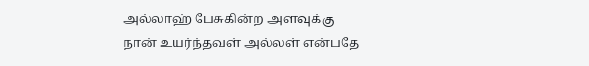அல்லாஹ் பேசுகின்ற அளவுக்கு நான் உயர்ந்தவள் அல்லள் என்பதே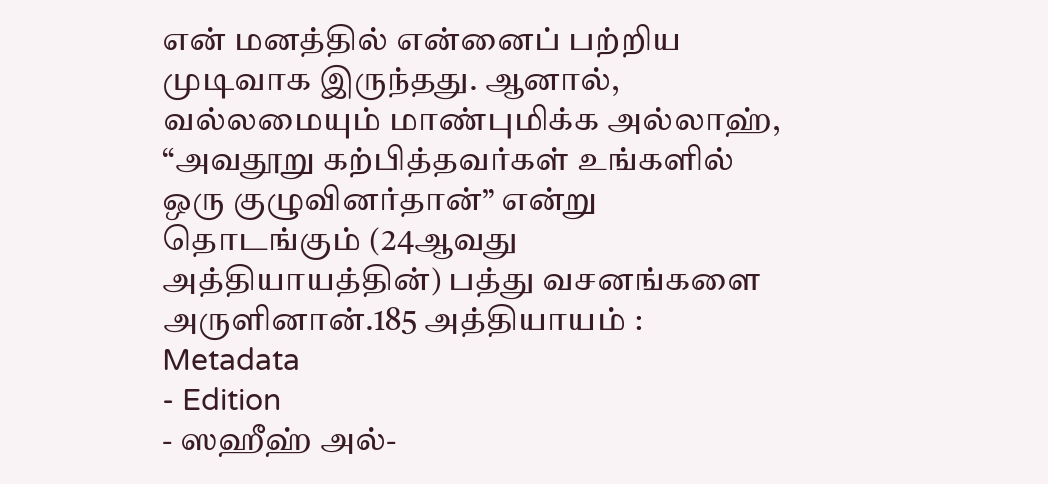என் மனத்தில் என்னைப் பற்றிய முடிவாக இருந்தது. ஆனால், வல்லமையும் மாண்புமிக்க அல்லாஹ், “அவதூறு கற்பித்தவர்கள் உங்களில் ஒரு குழுவினர்தான்” என்று தொடங்கும் (24ஆவது அத்தியாயத்தின்) பத்து வசனங்களை அருளினான்.185 அத்தியாயம் :
Metadata
- Edition
- ஸஹீஹ் அல்-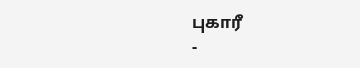புகாரீ
-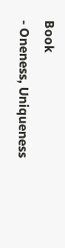Book
- Oneness, Uniqueness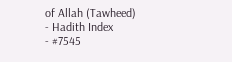of Allah (Tawheed)
- Hadith Index
- #7545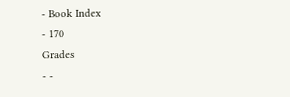- Book Index
- 170
Grades
- -